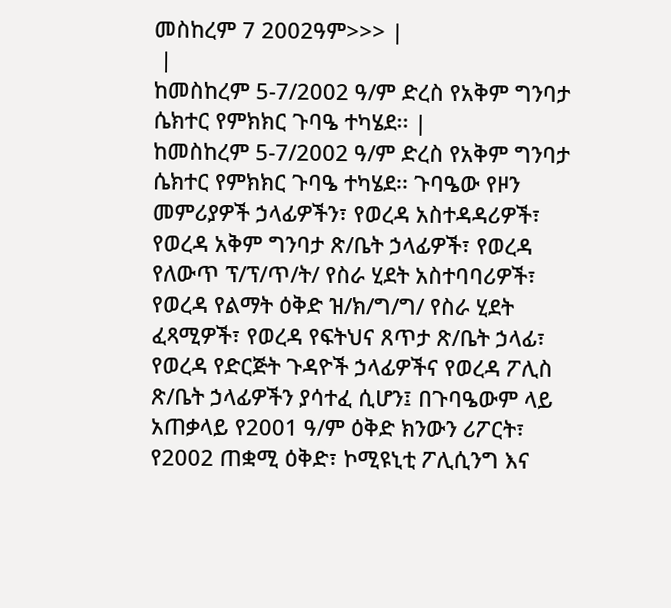መስከረም 7 2002ዓም>>> |
 |
ከመስከረም 5-7/2002 ዓ/ም ድረስ የአቅም ግንባታ ሴክተር የምክክር ጉባዔ ተካሄደ፡፡ |
ከመስከረም 5-7/2002 ዓ/ም ድረስ የአቅም ግንባታ ሴክተር የምክክር ጉባዔ ተካሄደ፡፡ ጉባዔው የዞን መምሪያዎች ኃላፊዎችን፣ የወረዳ አስተዳዳሪዎች፣ የወረዳ አቅም ግንባታ ጽ/ቤት ኃላፊዎች፣ የወረዳ የለውጥ ፕ/ፕ/ጥ/ት/ የስራ ሂደት አስተባባሪዎች፣ የወረዳ የልማት ዕቅድ ዝ/ክ/ግ/ግ/ የስራ ሂደት ፈጻሚዎች፣ የወረዳ የፍትህና ጸጥታ ጽ/ቤት ኃላፊ፣ የወረዳ የድርጅት ጉዳዮች ኃላፊዎችና የወረዳ ፖሊስ ጽ/ቤት ኃላፊዎችን ያሳተፈ ሲሆን፤ በጉባዔውም ላይ አጠቃላይ የ2001 ዓ/ም ዕቅድ ክንውን ሪፖርት፣ የ2002 ጠቋሚ ዕቅድ፣ ኮሚዩኒቲ ፖሊሲንግ እና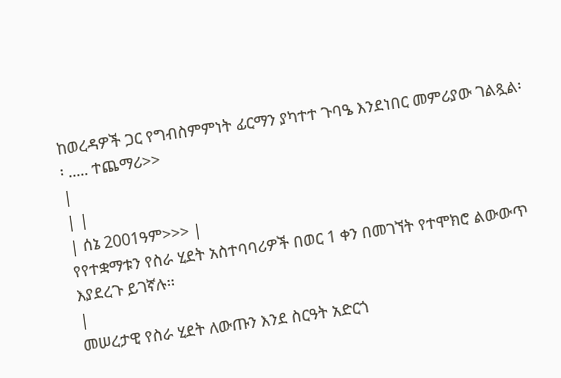ከወረዳዎች ጋር የግብስምምነት ፊርማን ያካተተ ጉባዔ እንደነበር መምሪያው ገልጿል፡፡ ..... ተጨማሪ>>
|
| |
| ሰኔ 2001ዓም>>> |
የየተቋማቱን የስራ ሂደት አስተባባሪዎች በወር 1 ቀን በመገኘት የተሞክሮ ልውውጥ እያደረጉ ይገኛሉ፡፡
|
መሠረታዊ የስራ ሂደት ለውጡን እንደ ስርዓት አድርጎ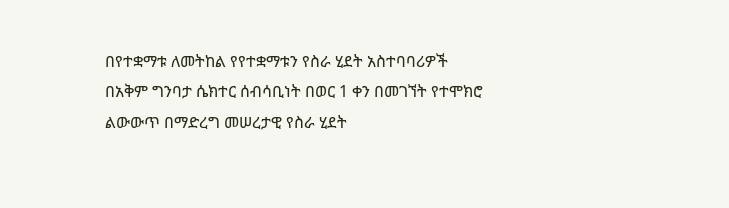በየተቋማቱ ለመትከል የየተቋማቱን የስራ ሂደት አስተባባሪዎች በአቅም ግንባታ ሴክተር ሰብሳቢነት በወር 1 ቀን በመገኘት የተሞክሮ ልውውጥ በማድረግ መሠረታዊ የስራ ሂደት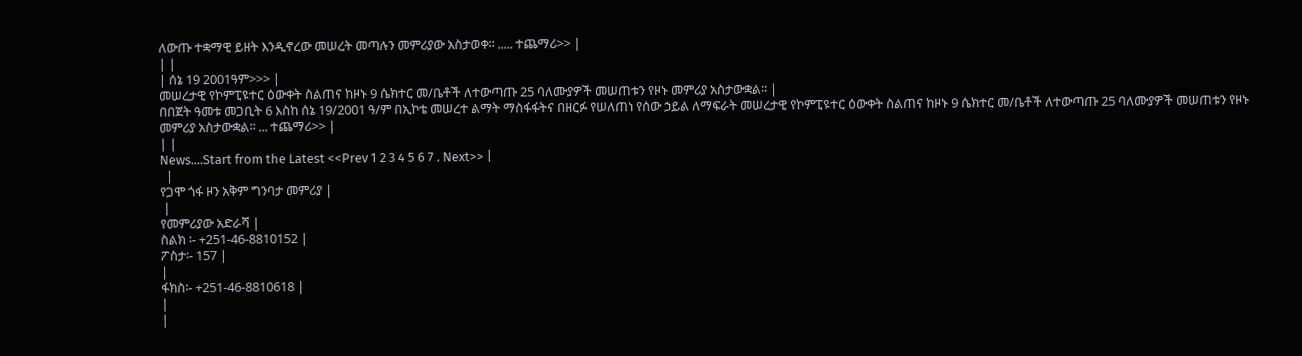ለውጡ ተቋማዊ ይዘት እንዲኖረው መሠረት መጣሉን መምሪያው አስታወቀ፡፡ ..... ተጨማሪ>> |
| |
| ሰኔ 19 2001ዓም>>> |
መሠረታዊ የኮምፒዩተር ዕውቀት ስልጠና ከዞኑ 9 ሴክተር መ/ቤቶች ለተውጣጡ 25 ባለሙያዎች መሠጠቱን የዞኑ መምሪያ አስታውቋል፡፡ |
በበጀት ዓመቱ መጋቢት 6 እስከ ሰኔ 19/2001 ዓ/ም በኢኮቴ መሠረተ ልማት ማስፋፋትና በዘርፉ የሠለጠነ የሰው ኃይል ለማፍራት መሠረታዊ የኮምፒዩተር ዕውቀት ስልጠና ከዞኑ 9 ሴክተር መ/ቤቶች ለተውጣጡ 25 ባለሙያዎች መሠጠቱን የዞኑ መምሪያ አስታውቋል፡፡ ... ተጨማሪ>> |
| |
News....Start from the Latest <<Prev 1 2 3 4 5 6 7 . Next>> |
  |
የጋሞ ጎፋ ዞን አቅም ግንባታ መምሪያ |
 |
የመምሪያው አድራሻ |
ስልክ ፡- +251-46-8810152 |
ፖስታ፡- 157 |
|
ፋክስ፡- +251-46-8810618 |
|
|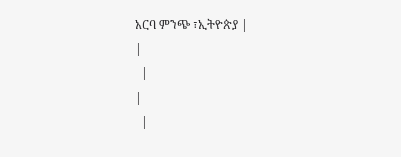አርባ ምንጭ ፣ኢትዮጵያ |
|
  |
|
  |